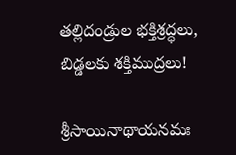తల్లిదండ్రుల భక్తిశ్రద్ధలు, బిడ్డలకు శక్తిముద్రలు!

శ్రీసాయినాథాయనమః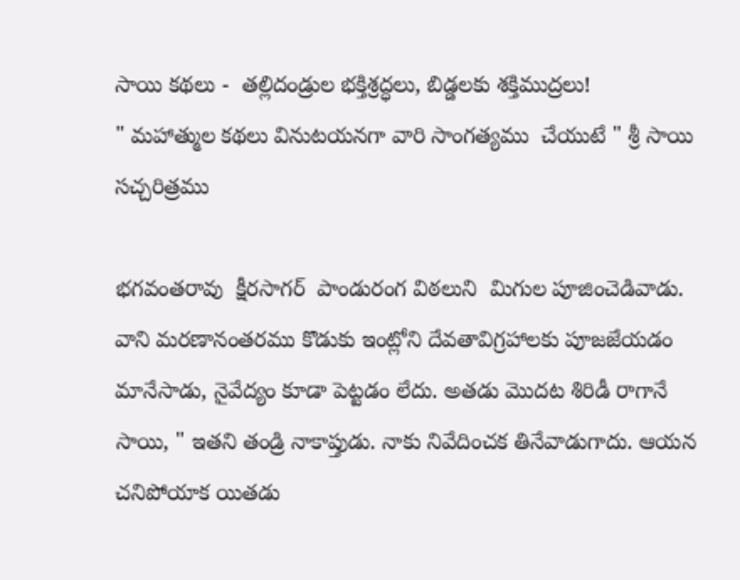సాయి కథలు -  తల్లిదండ్రుల భక్తిశ్రద్ధలు, బిడ్డలకు శక్తిముద్రలు!
" మహాత్ముల కథలు వినుటయనగా వారి సాంగత్యము  చేయుటే " శ్రీ సాయి సచ్చరిత్రము

భగవంతరావు  క్షీరసాగర్  పాండురంగ విఠలుని  మిగుల పూజించెడివాడు. వాని మరణానంతరము కొడుకు ఇంట్లోని దేవతావిగ్రహాలకు పూజజేయడం మానేసాడు, నైవేద్యం కూడా పెట్టడం లేదు. అతడు మొదట శిరిడీ రాగానే సాయి, " ఇతని తండ్రి నాకాప్తుడు. నాకు నివేదించక తినేవాడుగాదు. ఆయన చనిపోయాక యితడు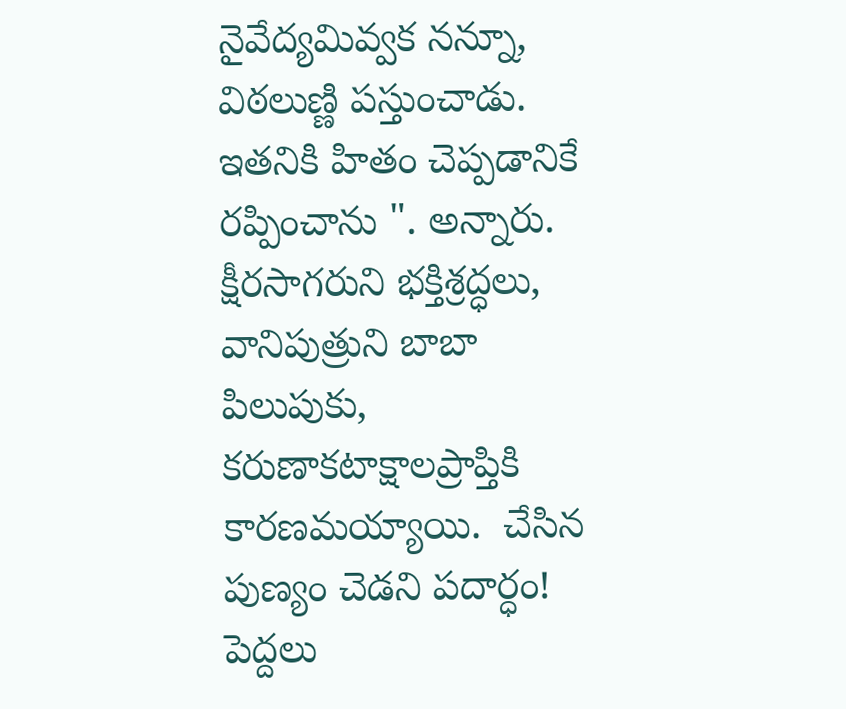నైవేద్యమివ్వక నన్నూ, విఠలుణ్ణి పస్తుంచాడు. ఇతనికి హితం చెప్పడానికే రప్పించాను ". అన్నారు. క్షీరసాగరుని భక్తిశ్రద్ధలు, వానిపుత్రుని బాబా పిలుపుకు, కరుణాకటాక్షాలప్రాప్తికి  కారణమయ్యాయి.  చేసిన పుణ్యం చెడని పదార్ధం! పెద్దలు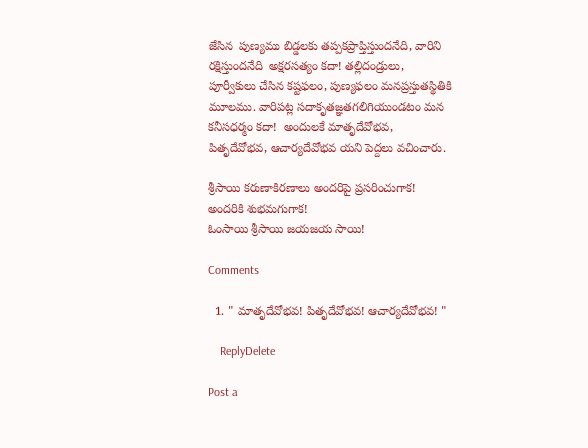జేసిన  పుణ్యము బిడ్డలకు తప్పకప్రాప్తిస్తుందనేది, వారిని రక్షిస్తుందనేది  అక్షరసత్యం కదా! తల్లిదండ్రులు, పూర్వీకులు చేసిన కష్టఫలం, పుణ్యఫలం మనప్రస్తుతస్థితికి మూలము. వారిపట్ల సదాకృతజ్ఞతగలిగియుండటం మన కనీసధర్మం కదా!  అందులకే మాతృదేవోభవ, పితృదేవోభవ, ఆచార్యదేవోభవ యని పెద్దలు వచించారు.

శ్రీసాయి కరుణాకిరణాలు అందరిపై ప్రసరించుగాక!
అందరికి శుభమగుగాక!
ఓంసాయి శ్రీసాయి జయజయ సాయి!

Comments

  1. " మాతృదేవోభవ! పితృదేవోభవ! ఆచార్యదేవోభవ! "

    ReplyDelete

Post a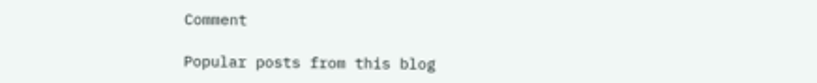Comment

Popular posts from this blog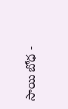సాయి బోధ -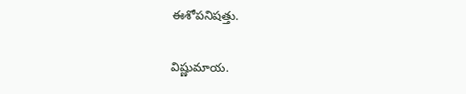ఈశోపనిషత్తు.

విష్ణుమాయ.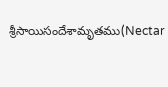శ్రీసాయిసందేశామృతము(Nectar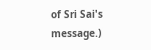of Sri Sai's message.)